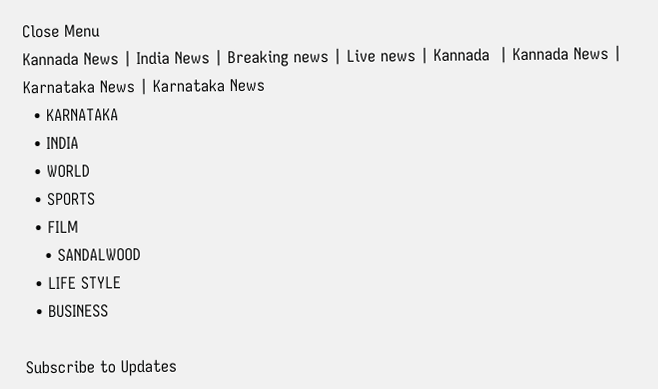Close Menu
Kannada News | India News | Breaking news | Live news | Kannada  | Kannada News | Karnataka News | Karnataka News
  • KARNATAKA
  • INDIA
  • WORLD
  • SPORTS
  • FILM
    • SANDALWOOD
  • LIFE STYLE
  • BUSINESS

Subscribe to Updates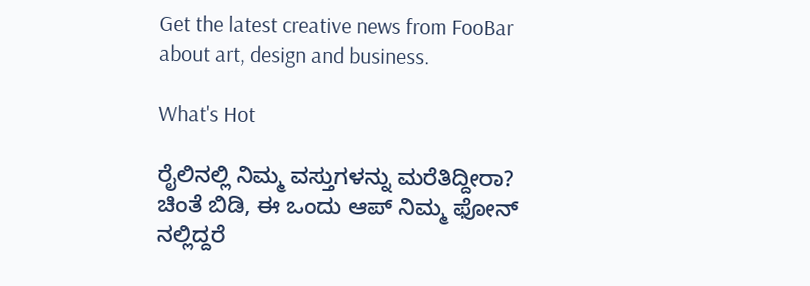Get the latest creative news from FooBar about art, design and business.

What's Hot

ರೈಲಿನಲ್ಲಿ ನಿಮ್ಮ ವಸ್ತುಗಳನ್ನು ಮರೆತಿದ್ದೀರಾ? ಚಿಂತೆ ಬಿಡಿ, ಈ ಒಂದು ಆಪ್ ನಿಮ್ಮ ಫೋನ್‌ ನಲ್ಲಿದ್ದರೆ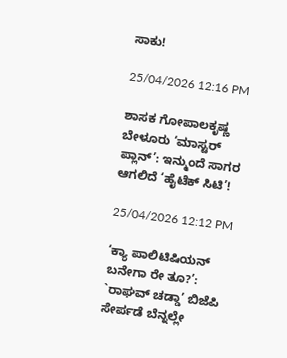ಸಾಕು!

25/04/2026 12:16 PM

ಶಾಸಕ ಗೋಪಾಲಕೃಷ್ಣ ಬೇಳೂರು ‘ಮಾಸ್ಟರ್ ಪ್ಲಾನ್’: ಇನ್ಮುಂದೆ ಸಾಗರ ಆಗಲಿದೆ ‘ಹೈಟೆಕ್ ಸಿಟಿ’!

25/04/2026 12:12 PM

‘ಕ್ಯಾ ಪಾಲಿಟಿಷಿಯನ್ ಬನೇಗಾ ರೇ ತೂ?’: `ರಾಘವ್ ಚಡ್ಡಾ’ ಬಿಜೆಪಿ ಸೇರ್ಪಡೆ ಬೆನ್ನಲ್ಲೇ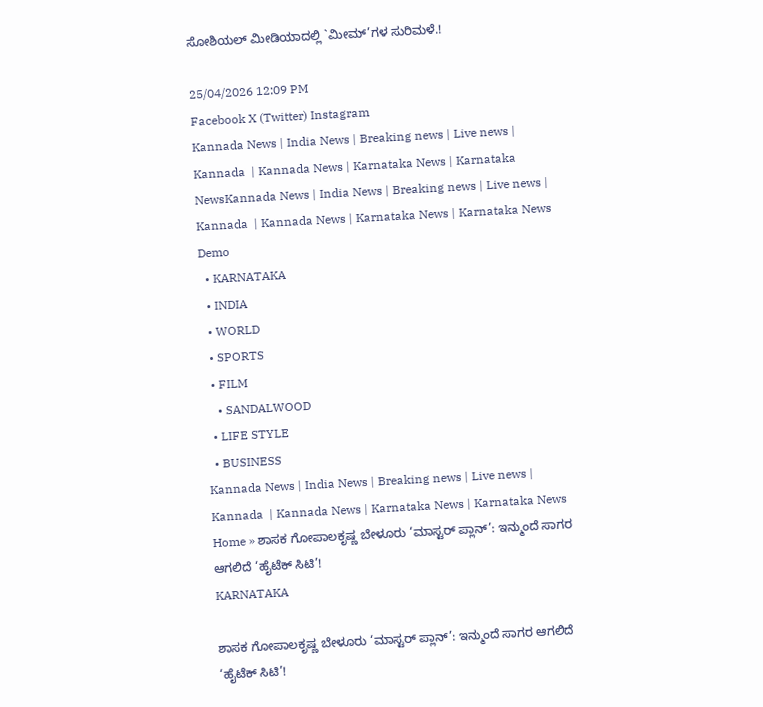ಸೋಶಿಯಲ್ ಮೀಡಿಯಾದಲ್ಲಿ `ಮೀಮ್‌’ಗಳ ಸುರಿಮಳೆ.!

25/04/2026 12:09 PM
Facebook X (Twitter) Instagram
Kannada News | India News | Breaking news | Live news | Kannada  | Kannada News | Karnataka News | Karnataka NewsKannada News | India News | Breaking news | Live news | Kannada  | Kannada News | Karnataka News | Karnataka News
Demo
  • KARNATAKA
  • INDIA
  • WORLD
  • SPORTS
  • FILM
    • SANDALWOOD
  • LIFE STYLE
  • BUSINESS
Kannada News | India News | Breaking news | Live news | Kannada  | Kannada News | Karnataka News | Karnataka News
Home » ಶಾಸಕ ಗೋಪಾಲಕೃಷ್ಣ ಬೇಳೂರು ‘ಮಾಸ್ಟರ್ ಪ್ಲಾನ್’: ಇನ್ಮುಂದೆ ಸಾಗರ ಆಗಲಿದೆ ‘ಹೈಟೆಕ್ ಸಿಟಿ’!
KARNATAKA

ಶಾಸಕ ಗೋಪಾಲಕೃಷ್ಣ ಬೇಳೂರು ‘ಮಾಸ್ಟರ್ ಪ್ಲಾನ್’: ಇನ್ಮುಂದೆ ಸಾಗರ ಆಗಲಿದೆ ‘ಹೈಟೆಕ್ ಸಿಟಿ’!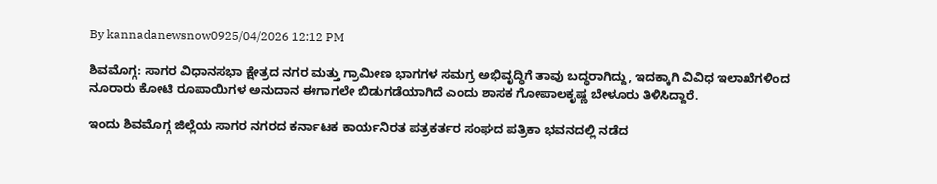By kannadanewsnow0925/04/2026 12:12 PM

ಶಿವಮೊಗ್ಗ: ಸಾಗರ ವಿಧಾನಸಭಾ ಕ್ಷೇತ್ರದ ನಗರ ಮತ್ತು ಗ್ರಾಮೀಣ ಭಾಗಗಳ ಸಮಗ್ರ ಅಭಿವೃದ್ಧಿಗೆ ತಾವು ಬದ್ಧರಾಗಿದ್ದು, ಇದಕ್ಕಾಗಿ ವಿವಿಧ ಇಲಾಖೆಗಳಿಂದ ನೂರಾರು ಕೋಟಿ ರೂಪಾಯಿಗಳ ಅನುದಾನ ಈಗಾಗಲೇ ಬಿಡುಗಡೆಯಾಗಿದೆ ಎಂದು ಶಾಸಕ ಗೋಪಾಲಕೃಷ್ಣ ಬೇಳೂರು ತಿಳಿಸಿದ್ದಾರೆ.

ಇಂದು ಶಿವಮೊಗ್ಗ ಜಿಲ್ಲೆಯ ಸಾಗರ ನಗರದ ಕರ್ನಾಟಕ ಕಾರ್ಯನಿರತ ಪತ್ರಕರ್ತರ ಸಂಘದ ಪತ್ರಿಕಾ ಭವನದಲ್ಲಿ ನಡೆದ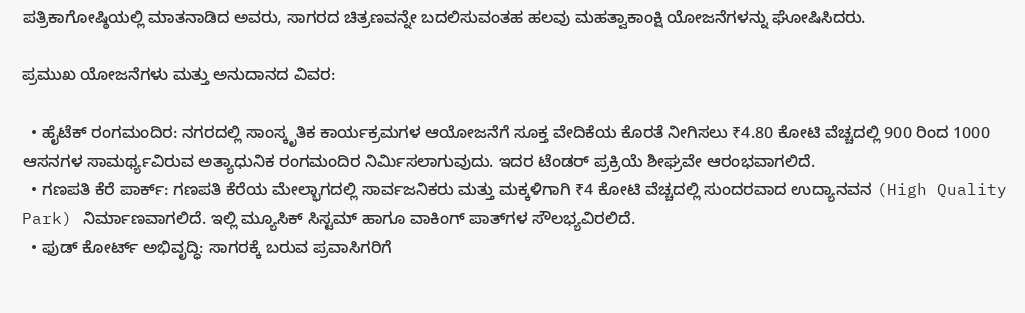ಪತ್ರಿಕಾಗೋಷ್ಠಿಯಲ್ಲಿ ಮಾತನಾಡಿದ ಅವರು, ಸಾಗರದ ಚಿತ್ರಣವನ್ನೇ ಬದಲಿಸುವಂತಹ ಹಲವು ಮಹತ್ವಾಕಾಂಕ್ಷಿ ಯೋಜನೆಗಳನ್ನು ಘೋಷಿಸಿದರು.

ಪ್ರಮುಖ ಯೋಜನೆಗಳು ಮತ್ತು ಅನುದಾನದ ವಿವರ:

  • ಹೈಟೆಕ್ ರಂಗಮಂದಿರ: ನಗರದಲ್ಲಿ ಸಾಂಸ್ಕೃತಿಕ ಕಾರ್ಯಕ್ರಮಗಳ ಆಯೋಜನೆಗೆ ಸೂಕ್ತ ವೇದಿಕೆಯ ಕೊರತೆ ನೀಗಿಸಲು ₹4.80 ಕೋಟಿ ವೆಚ್ಚದಲ್ಲಿ 900 ರಿಂದ 1000 ಆಸನಗಳ ಸಾಮರ್ಥ್ಯವಿರುವ ಅತ್ಯಾಧುನಿಕ ರಂಗಮಂದಿರ ನಿರ್ಮಿಸಲಾಗುವುದು. ಇದರ ಟೆಂಡರ್ ಪ್ರಕ್ರಿಯೆ ಶೀಘ್ರವೇ ಆರಂಭವಾಗಲಿದೆ.
  • ಗಣಪತಿ ಕೆರೆ ಪಾರ್ಕ್: ಗಣಪತಿ ಕೆರೆಯ ಮೇಲ್ಭಾಗದಲ್ಲಿ ಸಾರ್ವಜನಿಕರು ಮತ್ತು ಮಕ್ಕಳಿಗಾಗಿ ₹4 ಕೋಟಿ ವೆಚ್ಚದಲ್ಲಿ ಸುಂದರವಾದ ಉದ್ಯಾನವನ (High Quality Park) ನಿರ್ಮಾಣವಾಗಲಿದೆ. ಇಲ್ಲಿ ಮ್ಯೂಸಿಕ್ ಸಿಸ್ಟಮ್ ಹಾಗೂ ವಾಕಿಂಗ್ ಪಾತ್‌ಗಳ ಸೌಲಭ್ಯವಿರಲಿದೆ.
  • ಫುಡ್ ಕೋರ್ಟ್ ಅಭಿವೃದ್ಧಿ: ಸಾಗರಕ್ಕೆ ಬರುವ ಪ್ರವಾಸಿಗರಿಗೆ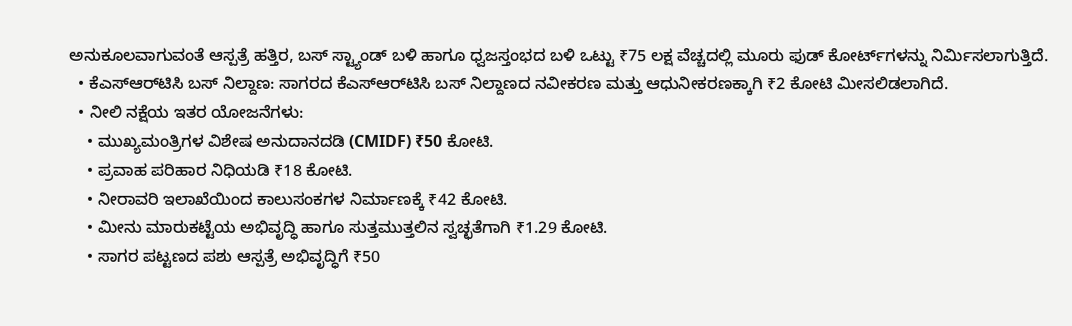ಅನುಕೂಲವಾಗುವಂತೆ ಆಸ್ಪತ್ರೆ ಹತ್ತಿರ, ಬಸ್ ಸ್ಟ್ಯಾಂಡ್ ಬಳಿ ಹಾಗೂ ಧ್ವಜಸ್ತಂಭದ ಬಳಿ ಒಟ್ಟು ₹75 ಲಕ್ಷ ವೆಚ್ಚದಲ್ಲಿ ಮೂರು ಫುಡ್ ಕೋರ್ಟ್‌ಗಳನ್ನು ನಿರ್ಮಿಸಲಾಗುತ್ತಿದೆ.
  • ಕೆಎಸ್ಆರ್‌ಟಿಸಿ ಬಸ್ ನಿಲ್ದಾಣ: ಸಾಗರದ ಕೆಎಸ್ಆರ್‌ಟಿಸಿ ಬಸ್ ನಿಲ್ದಾಣದ ನವೀಕರಣ ಮತ್ತು ಆಧುನೀಕರಣಕ್ಕಾಗಿ ₹2 ಕೋಟಿ ಮೀಸಲಿಡಲಾಗಿದೆ.
  • ನೀಲಿ ನಕ್ಷೆಯ ಇತರ ಯೋಜನೆಗಳು:
    • ಮುಖ್ಯಮಂತ್ರಿಗಳ ವಿಶೇಷ ಅನುದಾನದಡಿ (CMIDF) ₹50 ಕೋಟಿ.
    • ಪ್ರವಾಹ ಪರಿಹಾರ ನಿಧಿಯಡಿ ₹18 ಕೋಟಿ.
    • ನೀರಾವರಿ ಇಲಾಖೆಯಿಂದ ಕಾಲುಸಂಕಗಳ ನಿರ್ಮಾಣಕ್ಕೆ ₹42 ಕೋಟಿ.
    • ಮೀನು ಮಾರುಕಟ್ಟೆಯ ಅಭಿವೃದ್ಧಿ ಹಾಗೂ ಸುತ್ತಮುತ್ತಲಿನ ಸ್ವಚ್ಛತೆಗಾಗಿ ₹1.29 ಕೋಟಿ.
    • ಸಾಗರ ಪಟ್ಟಣದ ಪಶು ಆಸ್ಪತ್ರೆ ಅಭಿವೃದ್ಧಿಗೆ ₹50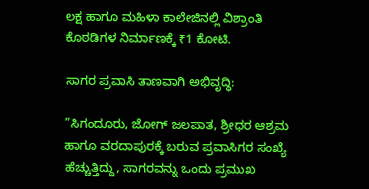ಲಕ್ಷ ಹಾಗೂ ಮಹಿಳಾ ಕಾಲೇಜಿನಲ್ಲಿ ವಿಶ್ರಾಂತಿ ಕೊಠಡಿಗಳ ನಿರ್ಮಾಣಕ್ಕೆ ₹1 ಕೋಟಿ.

ಸಾಗರ ಪ್ರವಾಸಿ ತಾಣವಾಗಿ ಅಭಿವೃದ್ಧಿ:

”ಸಿಗಂದೂರು, ಜೋಗ್ ಜಲಪಾತ, ಶ್ರೀಧರ ಆಶ್ರಮ ಹಾಗೂ ವರದಾಪುರಕ್ಕೆ ಬರುವ ಪ್ರವಾಸಿಗರ ಸಂಖ್ಯೆ ಹೆಚ್ಚುತ್ತಿದ್ದು, ಸಾಗರವನ್ನು ಒಂದು ಪ್ರಮುಖ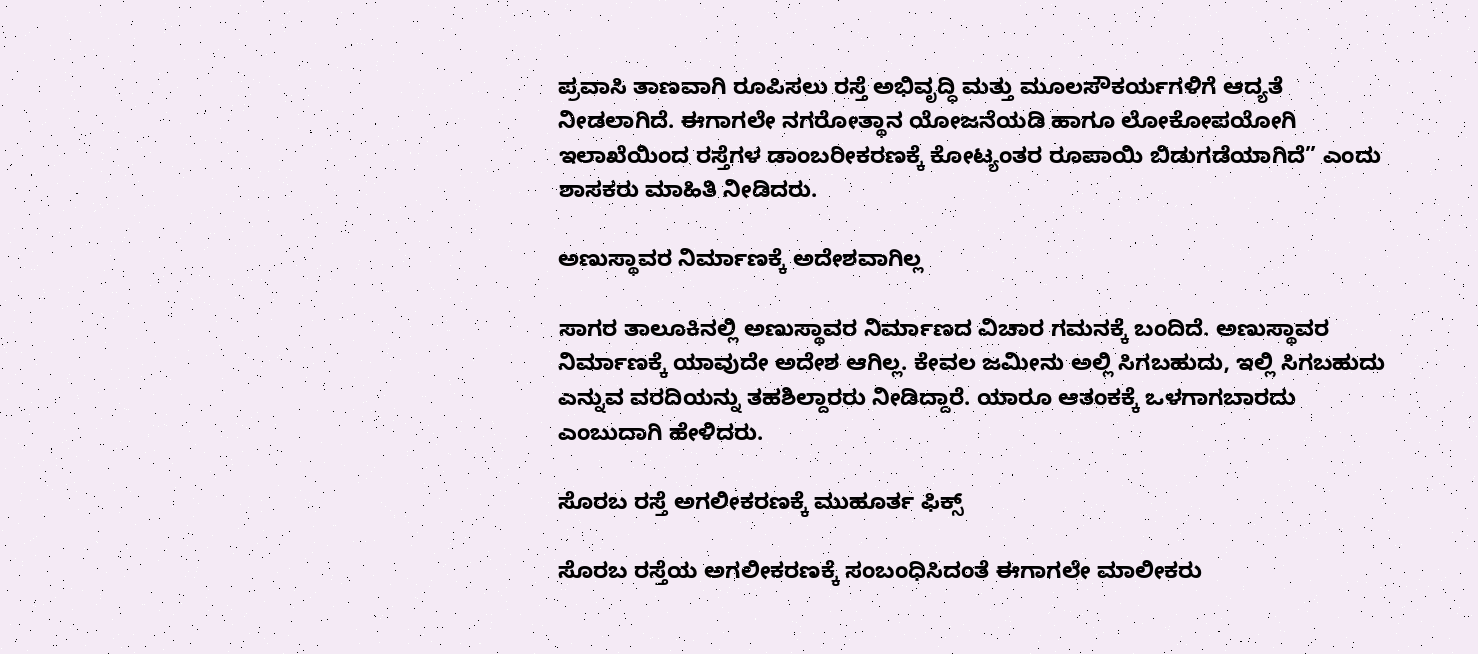ಪ್ರವಾಸಿ ತಾಣವಾಗಿ ರೂಪಿಸಲು ರಸ್ತೆ ಅಭಿವೃದ್ಧಿ ಮತ್ತು ಮೂಲಸೌಕರ್ಯಗಳಿಗೆ ಆದ್ಯತೆ ನೀಡಲಾಗಿದೆ. ಈಗಾಗಲೇ ನಗರೋತ್ಥಾನ ಯೋಜನೆಯಡಿ ಹಾಗೂ ಲೋಕೋಪಯೋಗಿ ಇಲಾಖೆಯಿಂದ ರಸ್ತೆಗಳ ಡಾಂಬರೀಕರಣಕ್ಕೆ ಕೋಟ್ಯಂತರ ರೂಪಾಯಿ ಬಿಡುಗಡೆಯಾಗಿದೆ” ಎಂದು ಶಾಸಕರು ಮಾಹಿತಿ ನೀಡಿದರು.

ಅಣುಸ್ಥಾವರ ನಿರ್ಮಾಣಕ್ಕೆ ಅದೇಶವಾಗಿಲ್ಲ

ಸಾಗರ ತಾಲೂಕಿನಲ್ಲಿ ಅಣುಸ್ಥಾವರ ನಿರ್ಮಾಣದ ವಿಚಾರ ಗಮನಕ್ಕೆ ಬಂದಿದೆ. ಅಣುಸ್ಥಾವರ ನಿರ್ಮಾಣಕ್ಕೆ ಯಾವುದೇ ಅದೇಶ ಆಗಿಲ್ಲ. ಕೇವಲ ಜಮೀನು ಅಲ್ಲಿ ಸಿಗಬಹುದು, ಇಲ್ಲಿ ಸಿಗಬಹುದು ಎನ್ನುವ ವರದಿಯನ್ನು ತಹಶಿಲ್ದಾರರು ನೀಡಿದ್ದಾರೆ. ಯಾರೂ ಆತಂಕಕ್ಕೆ ಒಳಗಾಗಬಾರದು ಎಂಬುದಾಗಿ ಹೇಳಿದರು.

ಸೊರಬ ರಸ್ತೆ ಅಗಲೀಕರಣಕ್ಕೆ ಮುಹೂರ್ತ ಫಿಕ್ಸ್

ಸೊರಬ ರಸ್ತೆಯ ಅಗಲೀಕರಣಕ್ಕೆ ಸಂಬಂಧಿಸಿದಂತೆ ಈಗಾಗಲೇ ಮಾಲೀಕರು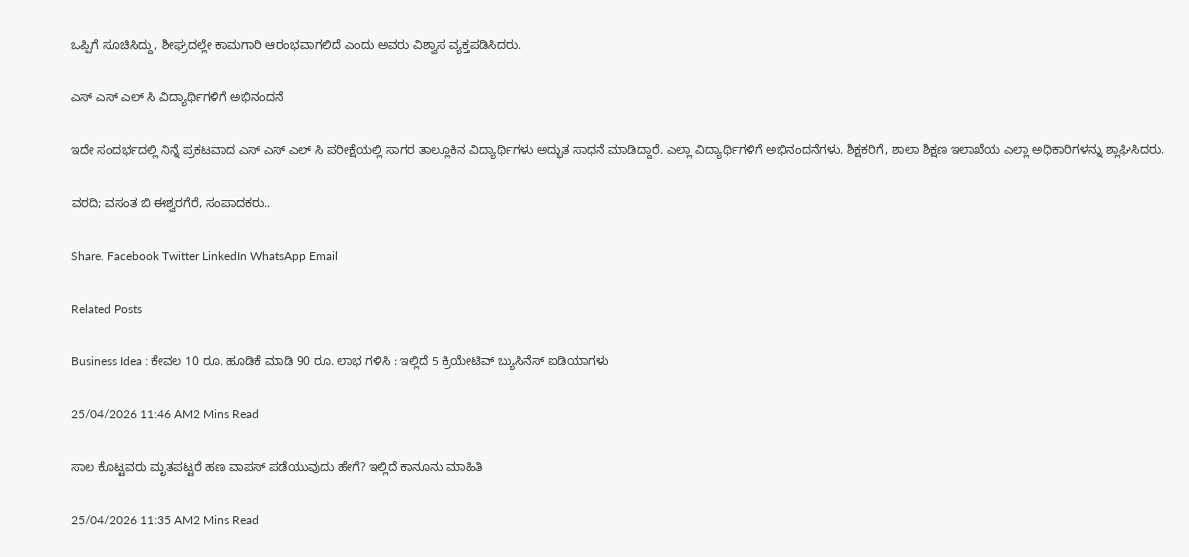ಒಪ್ಪಿಗೆ ಸೂಚಿಸಿದ್ದು, ಶೀಘ್ರದಲ್ಲೇ ಕಾಮಗಾರಿ ಆರಂಭವಾಗಲಿದೆ ಎಂದು ಅವರು ವಿಶ್ವಾಸ ವ್ಯಕ್ತಪಡಿಸಿದರು‌.

ಎಸ್ ಎಸ್ ಎಲ್ ಸಿ ವಿದ್ಯಾರ್ಥಿಗಳಿಗೆ ಅಭಿನಂದನೆ

ಇದೇ ಸಂದರ್ಭದಲ್ಲಿ ನಿನ್ನೆ ಪ್ರಕಟವಾದ ಎಸ್ ಎಸ್ ಎಲ್ ಸಿ ಪರೀಕ್ಷೆಯಲ್ಲಿ ಸಾಗರ ತಾಲ್ಲೂಕಿನ ವಿದ್ಯಾರ್ಥಿಗಳು ಅದ್ಭುತ ಸಾಧನೆ ಮಾಡಿದ್ದಾರೆ. ಎಲ್ಲಾ ವಿದ್ಯಾರ್ಥಿಗಳಿಗೆ ಅಭಿನಂದನೆಗಳು. ಶಿಕ್ಷಕರಿಗೆ, ಶಾಲಾ ಶಿಕ್ಷಣ ಇಲಾಖೆಯ ಎಲ್ಲಾ ಅಧಿಕಾರಿಗಳನ್ನು ಶ್ಲಾಘಿಸಿದರು.

ವರದಿ; ವಸಂತ ಬಿ ಈಶ್ವರಗೆರೆ, ಸಂಪಾದಕರು..

Share. Facebook Twitter LinkedIn WhatsApp Email

Related Posts

Business Idea : ಕೇವಲ 10 ರೂ. ಹೂಡಿಕೆ ಮಾಡಿ 90 ರೂ. ಲಾಭ ಗಳಿಸಿ : ಇಲ್ಲಿದೆ 5 ಕ್ರಿಯೇಟಿವ್ ಬ್ಯುಸಿನೆಸ್ ಐಡಿಯಾಗಳು

25/04/2026 11:46 AM2 Mins Read

ಸಾಲ ಕೊಟ್ಟವರು ಮೃತಪಟ್ಟರೆ ಹಣ ವಾಪಸ್ ಪಡೆಯುವುದು ಹೇಗೆ? ಇಲ್ಲಿದೆ ಕಾನೂನು ಮಾಹಿತಿ

25/04/2026 11:35 AM2 Mins Read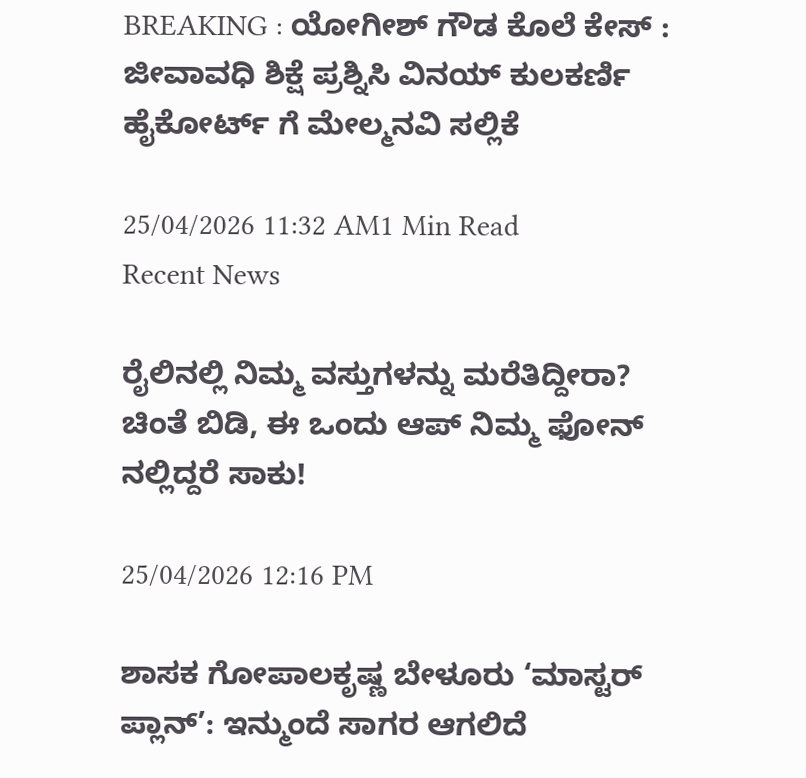BREAKING : ಯೋಗೀಶ್ ಗೌಡ ಕೊಲೆ ಕೇಸ್ : ಜೀವಾವಧಿ ಶಿಕ್ಷೆ ಪ್ರಶ್ನಿಸಿ ವಿನಯ್ ಕುಲಕರ್ಣಿ ಹೈಕೋರ್ಟ್ ಗೆ ಮೇಲ್ಮನವಿ ಸಲ್ಲಿಕೆ

25/04/2026 11:32 AM1 Min Read
Recent News

ರೈಲಿನಲ್ಲಿ ನಿಮ್ಮ ವಸ್ತುಗಳನ್ನು ಮರೆತಿದ್ದೀರಾ? ಚಿಂತೆ ಬಿಡಿ, ಈ ಒಂದು ಆಪ್ ನಿಮ್ಮ ಫೋನ್‌ ನಲ್ಲಿದ್ದರೆ ಸಾಕು!

25/04/2026 12:16 PM

ಶಾಸಕ ಗೋಪಾಲಕೃಷ್ಣ ಬೇಳೂರು ‘ಮಾಸ್ಟರ್ ಪ್ಲಾನ್’: ಇನ್ಮುಂದೆ ಸಾಗರ ಆಗಲಿದೆ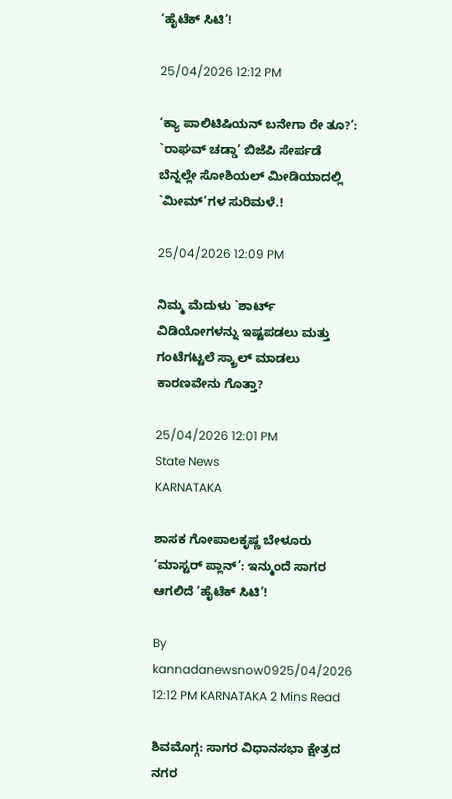‘ಹೈಟೆಕ್ ಸಿಟಿ’!

25/04/2026 12:12 PM

‘ಕ್ಯಾ ಪಾಲಿಟಿಷಿಯನ್ ಬನೇಗಾ ರೇ ತೂ?’: `ರಾಘವ್ ಚಡ್ಡಾ’ ಬಿಜೆಪಿ ಸೇರ್ಪಡೆ ಬೆನ್ನಲ್ಲೇ ಸೋಶಿಯಲ್ ಮೀಡಿಯಾದಲ್ಲಿ `ಮೀಮ್‌’ಗಳ ಸುರಿಮಳೆ.!

25/04/2026 12:09 PM

ನಿಮ್ಮ ಮೆದುಳು `ಶಾರ್ಟ್ ವಿಡಿಯೋಗಳನ್ನು ಇಷ್ಟಪಡಲು ಮತ್ತು ಗಂಟೆಗಟ್ಟಲೆ ಸ್ಕ್ರಾಲ್ ಮಾಡಲು ಕಾರಣವೇನು ಗೊತ್ತಾ?

25/04/2026 12:01 PM
State News
KARNATAKA

ಶಾಸಕ ಗೋಪಾಲಕೃಷ್ಣ ಬೇಳೂರು ‘ಮಾಸ್ಟರ್ ಪ್ಲಾನ್’: ಇನ್ಮುಂದೆ ಸಾಗರ ಆಗಲಿದೆ ‘ಹೈಟೆಕ್ ಸಿಟಿ’!

By kannadanewsnow0925/04/2026 12:12 PM KARNATAKA 2 Mins Read

ಶಿವಮೊಗ್ಗ: ಸಾಗರ ವಿಧಾನಸಭಾ ಕ್ಷೇತ್ರದ ನಗರ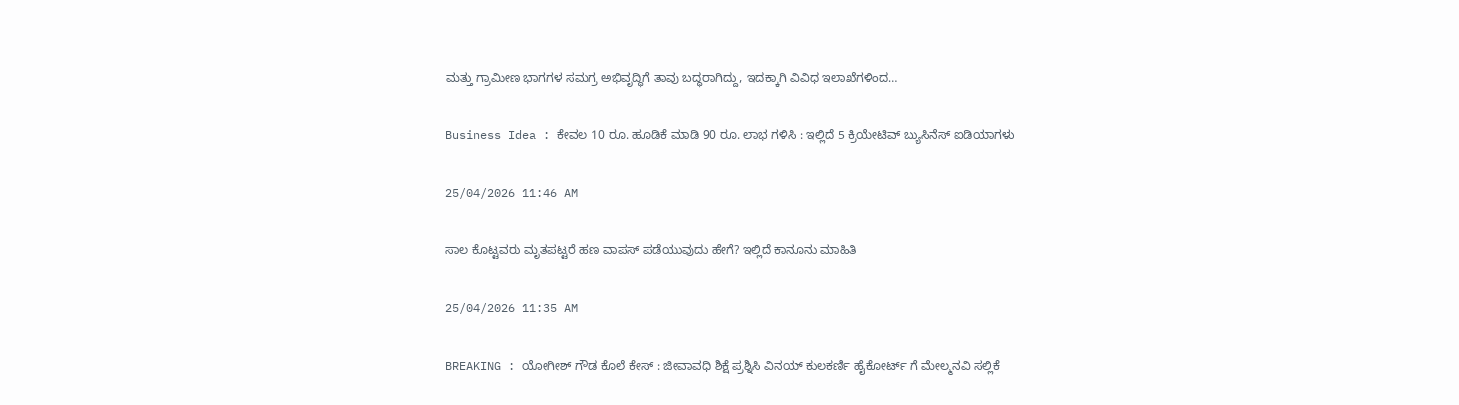ಮತ್ತು ಗ್ರಾಮೀಣ ಭಾಗಗಳ ಸಮಗ್ರ ಅಭಿವೃದ್ಧಿಗೆ ತಾವು ಬದ್ಧರಾಗಿದ್ದು, ಇದಕ್ಕಾಗಿ ವಿವಿಧ ಇಲಾಖೆಗಳಿಂದ…

Business Idea : ಕೇವಲ 10 ರೂ. ಹೂಡಿಕೆ ಮಾಡಿ 90 ರೂ. ಲಾಭ ಗಳಿಸಿ : ಇಲ್ಲಿದೆ 5 ಕ್ರಿಯೇಟಿವ್ ಬ್ಯುಸಿನೆಸ್ ಐಡಿಯಾಗಳು

25/04/2026 11:46 AM

ಸಾಲ ಕೊಟ್ಟವರು ಮೃತಪಟ್ಟರೆ ಹಣ ವಾಪಸ್ ಪಡೆಯುವುದು ಹೇಗೆ? ಇಲ್ಲಿದೆ ಕಾನೂನು ಮಾಹಿತಿ

25/04/2026 11:35 AM

BREAKING : ಯೋಗೀಶ್ ಗೌಡ ಕೊಲೆ ಕೇಸ್ : ಜೀವಾವಧಿ ಶಿಕ್ಷೆ ಪ್ರಶ್ನಿಸಿ ವಿನಯ್ ಕುಲಕರ್ಣಿ ಹೈಕೋರ್ಟ್ ಗೆ ಮೇಲ್ಮನವಿ ಸಲ್ಲಿಕೆ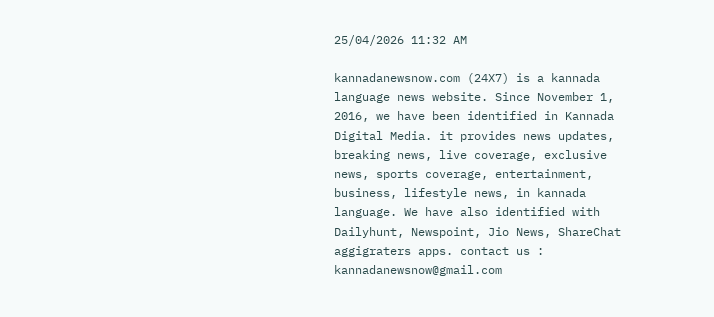25/04/2026 11:32 AM

kannadanewsnow.com (24X7) is a kannada language news website. Since November 1, 2016, we have been identified in Kannada Digital Media. it provides news updates, breaking news, live coverage, exclusive news, sports coverage, entertainment, business, lifestyle news, in kannada language. We have also identified with Dailyhunt, Newspoint, Jio News, ShareChat aggigraters apps. contact us : kannadanewsnow@gmail.com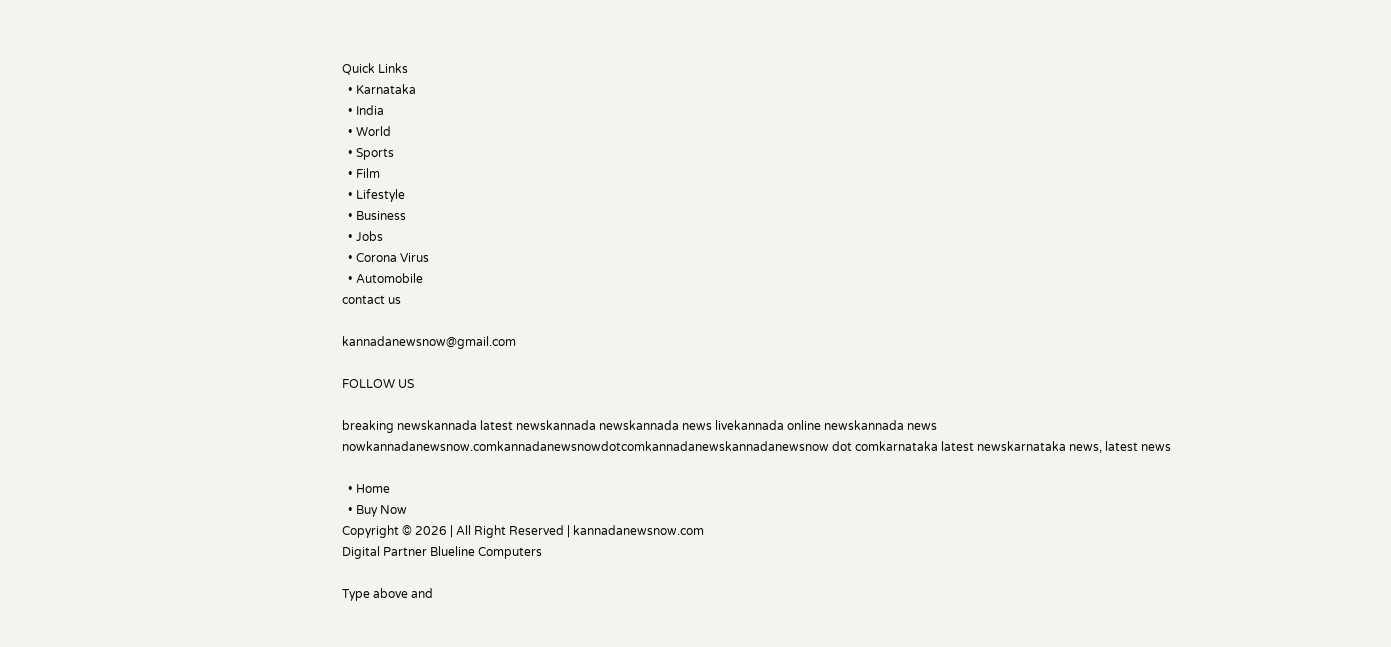Quick Links
  • Karnataka
  • India
  • World
  • Sports
  • Film
  • Lifestyle
  • Business
  • Jobs
  • Corona Virus
  • Automobile
contact us

kannadanewsnow@gmail.com

FOLLOW US

breaking newskannada latest newskannada newskannada news livekannada online newskannada news nowkannadanewsnow.comkannadanewsnowdotcomkannadanewskannadanewsnow dot comkarnataka latest newskarnataka news, latest news

  • Home
  • Buy Now
Copyright © 2026 | All Right Reserved | kannadanewsnow.com
Digital Partner Blueline Computers

Type above and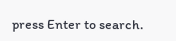press Enter to search.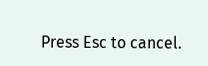Press Esc to cancel.